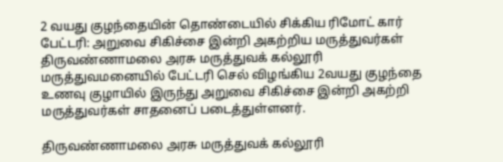2 வயது குழந்தையின் தொண்டையில் சிக்கிய ரிமோட் கார் பேட்டரி: அறுவை சிகிச்சை இன்றி அகற்றிய மருத்துவர்கள்
திருவண்ணாமலை அரசு மருத்துவக் கல்லூரி மருத்துவமனையில் பேட்டரி செல் விழங்கிய 2வயது குழந்தை உணவு குழாயில் இருந்து அறுவை சிகிச்சை இன்றி அகற்றி மருத்துவர்கள் சாதனைப் படைத்துள்ளனர்.

திருவண்ணாமலை அரசு மருத்துவக் கல்லூரி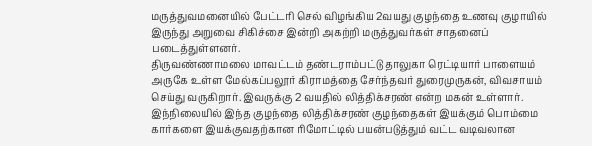மருத்துவமனையில் பேட்டரி செல் விழங்கிய 2வயது குழந்தை உணவு குழாயில் இருந்து அறுவை சிகிச்சை இன்றி அகற்றி மருத்துவர்கள் சாதனைப் படைத்துள்ளனர்.
திருவண்ணாமலை மாவட்டம் தண்டராம்பட்டு தாலுகா ரெட்டியார் பாளையம் அருகே உள்ள மேல்கப்பலூர் கிராமத்தை சேர்ந்தவர் துரைமுருகன், விவசாயம் செய்து வருகிறார். இவருக்கு 2 வயதில் லித்திக்சரண் என்ற மகன் உள்ளார். இந்நிலையில் இந்த குழந்தை லித்திக்சரண் குழந்தைகள் இயக்கும் பொம்மை கார்களை இயக்குவதற்கான ரிமோட்டில் பயன்படுத்தும் வட்ட வடிவலான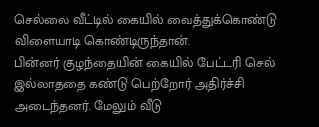செல்லை வீட்டில் கையில் வைத்துக்கொண்டு விளையாடி கொண்டிருந்தான்.
பின்னர் குழந்தையின் கையில் பேட்டரி செல் இல்லாததை கண்டு பெற்றோர் அதிர்ச்சி அடைந்தனர். மேலும் வீடு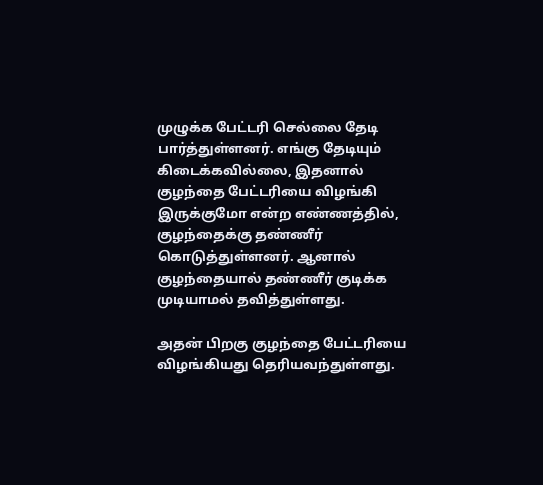முழுக்க பேட்டரி செல்லை தேடி பார்த்துள்ளனர். எங்கு தேடியும் கிடைக்கவில்லை, இதனால் குழந்தை பேட்டரியை விழங்கி இருக்குமோ என்ற எண்ணத்தில், குழந்தைக்கு தண்ணீர் கொடுத்துள்ளனர். ஆனால் குழந்தையால் தண்ணீர் குடிக்க முடியாமல் தவித்துள்ளது.

அதன் பிறகு குழந்தை பேட்டரியை விழங்கியது தெரியவந்துள்ளது.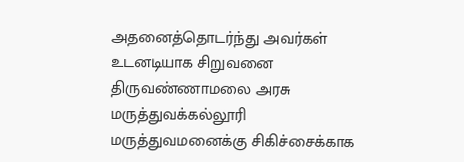அதனைத்தொடர்ந்து அவர்கள் உடனடியாக சிறுவனை திருவண்ணாமலை அரசு மருத்துவக்கல்லூரி மருத்துவமனைக்கு சிகிச்சைக்காக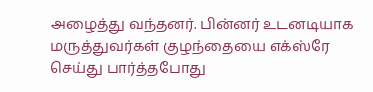அழைத்து வந்தனர். பின்னர் உடனடியாக மருத்துவர்கள் குழந்தையை எக்ஸ்ரே செய்து பார்த்தபோது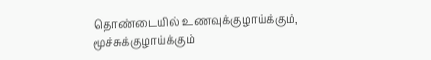தொண்டையில் உணவுக்குழாய்க்கும், மூச்சுக்குழாய்க்கும்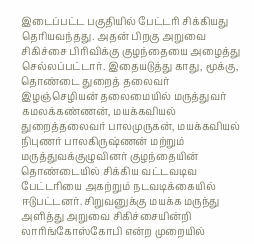இடைப்பட்ட பகுதியில் பேட்டரி சிக்கியது தெரியவந்தது. அதன் பிறகு அறுவை சிகிச்சை பிரிவிக்கு குழந்தையை அழைத்து செல்லப்பட்டார். இதையடுத்து காது, மூக்கு, தொண்டை துறைத் தலைவர் இழஞ்செழியன் தலைமையில் மருத்துவர் கமலக்கண்ணன், மயக்கவியல் துறைத்தலைவர் பாலமுருகன், மயக்கவியல் நிபுணர் பாலகிருஷ்ணன் மற்றும் மருத்துவக்குழுவினர் குழந்தையின் தொண்டையில் சிக்கிய வட்டவடிவ பேட்டரியை அகற்றும் நடவடிக்கையில் ஈடுபட்டனர். சிறுவனுக்கு மயக்க மருந்து அளித்து அறுவை சிகிச்சையின்றி லாரிங்கோஸ்கோபி என்ற முறையில்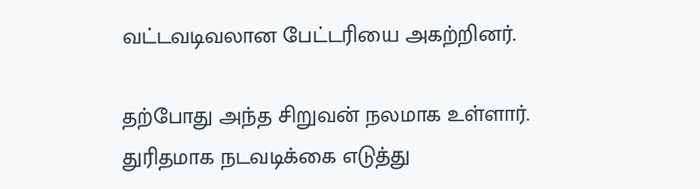வட்டவடிவலான பேட்டரியை அகற்றினர்.

தற்போது அந்த சிறுவன் நலமாக உள்ளார். துரிதமாக நடவடிக்கை எடுத்து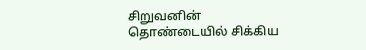சிறுவனின் தொண்டையில் சிக்கிய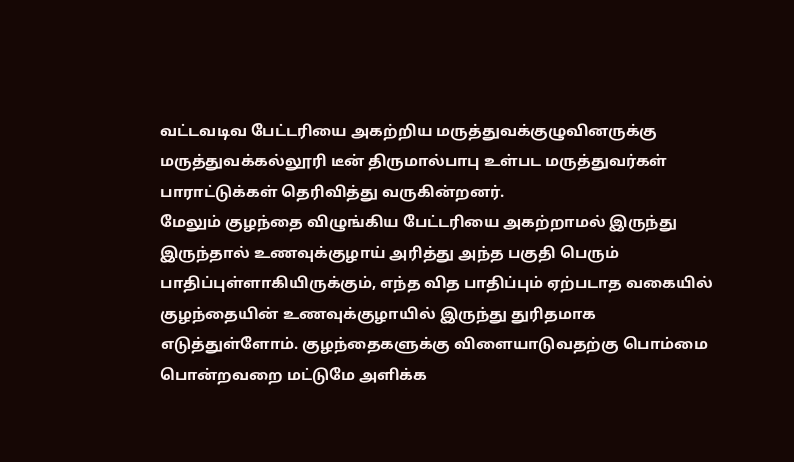வட்டவடிவ பேட்டரியை அகற்றிய மருத்துவக்குழுவினருக்கு மருத்துவக்கல்லூரி டீன் திருமால்பாபு உள்பட மருத்துவர்கள் பாராட்டுக்கள் தெரிவித்து வருகின்றனர்.
மேலும் குழந்தை விழுங்கிய பேட்டரியை அகற்றாமல் இருந்து இருந்தால் உணவுக்குழாய் அரித்து அந்த பகுதி பெரும் பாதிப்புள்ளாகியிருக்கும், எந்த வித பாதிப்பும் ஏற்படாத வகையில் குழந்தையின் உணவுக்குழாயில் இருந்து துரிதமாக எடுத்துள்ளோம். குழந்தைகளுக்கு விளையாடுவதற்கு பொம்மை பொன்றவறை மட்டுமே அளிக்க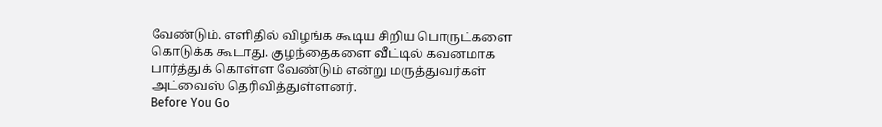வேண்டும். எளிதில் விழங்க கூடிய சிறிய பொருட்களை கொடுக்க கூடாது. குழந்தைகளை வீட்டில் கவனமாக பார்த்துக் கொள்ள வேண்டும் என்று மருத்துவர்கள் அட்வைஸ் தெரிவித்துள்ளனர்.
Before You Go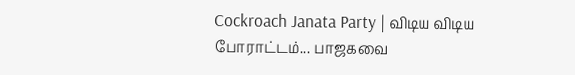Cockroach Janata Party | விடிய விடிய போராட்டம்... பாஜகவை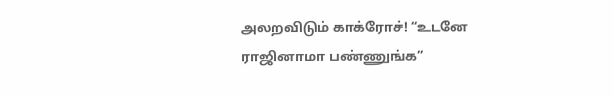அலறவிடும் காக்ரோச்! “உடனே ராஜினாமா பண்ணுங்க”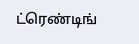ட்ரெண்டிங்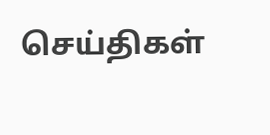செய்திகள்